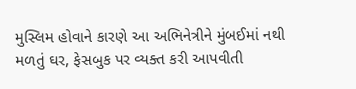મુસ્લિમ હોવાને કારણે આ અભિનેત્રીને મુંબઈમાં નથી મળતું ઘર, ફેસબુક પર વ્યક્ત કરી આપવીતી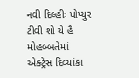નવી દિલ્હીઃ પોપ્યુર ટીવી શો યે હૈ મોહબ્બતેમાં એક્ટ્રેસ દિવ્યાંકા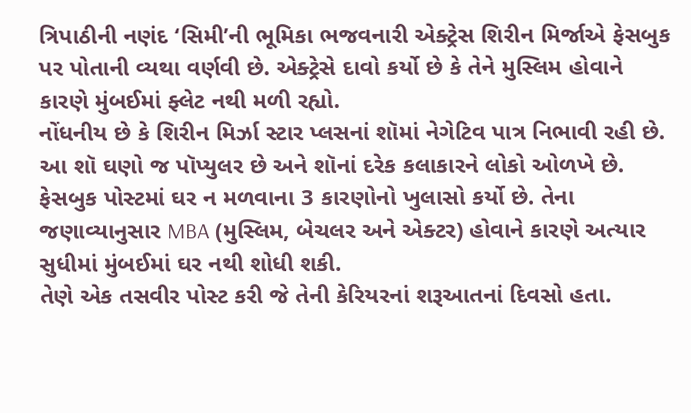ત્રિપાઠીની નણંદ ‘સિમી’ની ભૂમિકા ભજવનારી એક્ટ્રેસ શિરીન મિર્જાએ ફેસબુક પર પોતાની વ્યથા વર્ણવી છે. એક્ટ્રેસે દાવો કર્યો છે કે તેને મુસ્લિમ હોવાને કારણે મુંબઈમાં ફ્લેટ નથી મળી રહ્યો.
નોંધનીય છે કે શિરીન મિર્ઝા સ્ટાર પ્લસનાં શૉમાં નેગેટિવ પાત્ર નિભાવી રહી છે. આ શૉ ઘણો જ પૉપ્યુલર છે અને શૉનાં દરેક કલાકારને લોકો ઓળખે છે.
ફેસબુક પોસ્ટમાં ઘર ન મળવાના 3 કારણોનો ખુલાસો કર્યો છે. તેના જણાવ્યાનુસાર MBA (મુસ્લિમ, બેચલર અને એક્ટર) હોવાને કારણે અત્યાર સુધીમાં મુંબઈમાં ઘર નથી શોધી શકી.
તેણે એક તસવીર પોસ્ટ કરી જે તેની કેરિયરનાં શરૂઆતનાં દિવસો હતા.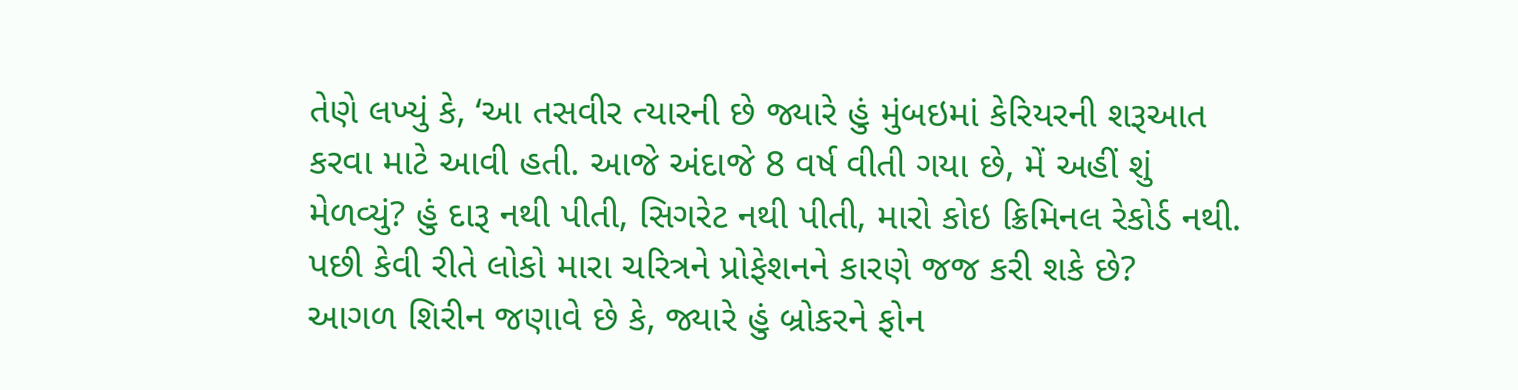તેણે લખ્યું કે, ‘આ તસવીર ત્યારની છે જ્યારે હું મુંબઇમાં કેરિયરની શરૂઆત કરવા માટે આવી હતી. આજે અંદાજે 8 વર્ષ વીતી ગયા છે, મેં અહીં શું મેળવ્યું? હું દારૂ નથી પીતી, સિગરેટ નથી પીતી, મારો કોઇ ક્રિમિનલ રેકોર્ડ નથી. પછી કેવી રીતે લોકો મારા ચરિત્રને પ્રોફેશનને કારણે જજ કરી શકે છે?
આગળ શિરીન જણાવે છે કે, જ્યારે હું બ્રોકરને ફોન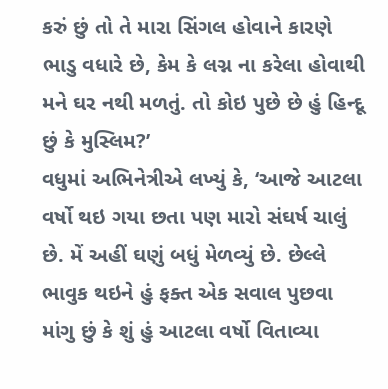કરું છું તો તે મારા સિંગલ હોવાને કારણે ભાડુ વધારે છે, કેમ કે લગ્ન ના કરેલા હોવાથી મને ઘર નથી મળતું. તો કોઇ પુછે છે હું હિન્દૂ છું કે મુસ્લિમ?’
વધુમાં અભિનેત્રીએ લખ્યું કે, ‘આજે આટલા વર્ષો થઇ ગયા છતા પણ મારો સંઘર્ષ ચાલું છે. મેં અહીં ઘણું બધું મેળવ્યું છે. છેલ્લે ભાવુક થઇને હું ફક્ત એક સવાલ પુછવા માંગુ છું કે શું હું આટલા વર્ષો વિતાવ્યા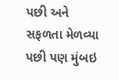પછી અને સફળતા મેળવ્યા પછી પણ મુંબઇ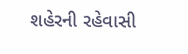શહેરની રહેવાસી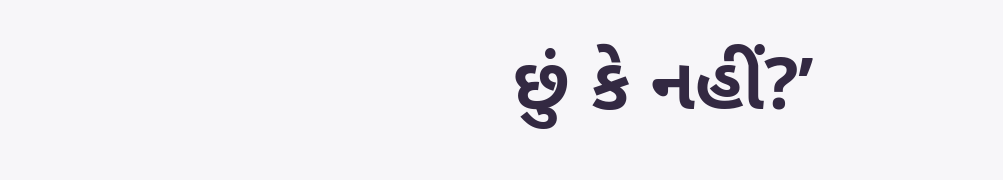છું કે નહીં?’